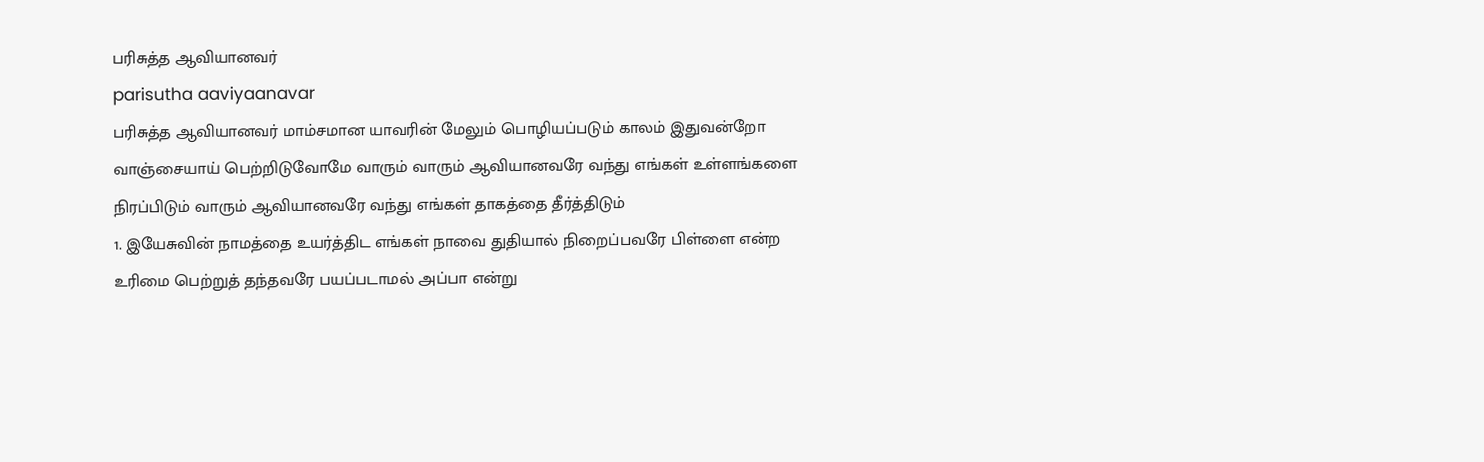பரிசுத்த ஆவியானவர்
parisutha aaviyaanavar
பரிசுத்த ஆவியானவர் மாம்சமான யாவரின் மேலும் பொழியப்படும் காலம் இதுவன்றோ வாஞ்சையாய் பெற்றிடுவோமே வாரும் வாரும் ஆவியானவரே வந்து எங்கள் உள்ளங்களை நிரப்பிடும் வாரும் ஆவியானவரே வந்து எங்கள் தாகத்தை தீர்த்திடும்
1. இயேசுவின் நாமத்தை உயர்த்திட எங்கள் நாவை துதியால் நிறைப்பவரே பிள்ளை என்ற உரிமை பெற்றுத் தந்தவரே பயப்படாமல் அப்பா என்று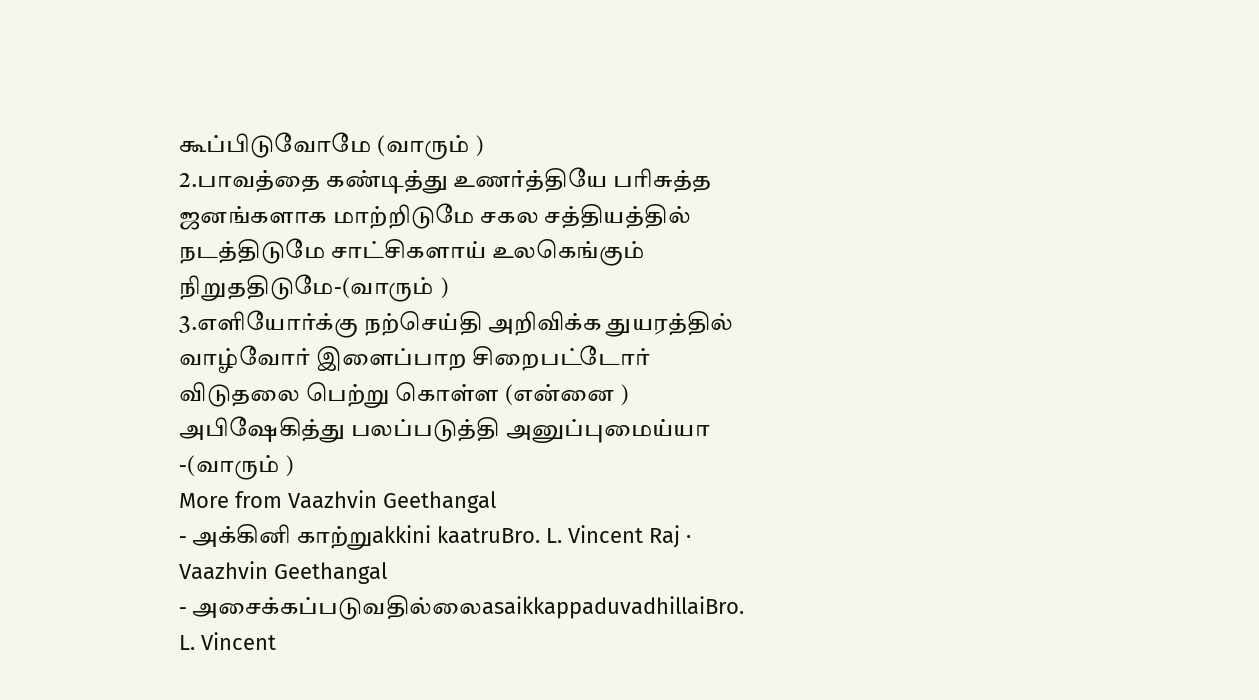கூப்பிடுவோமே (வாரும் )
2.பாவத்தை கண்டித்து உணர்த்தியே பரிசுத்த ஜனங்களாக மாற்றிடுமே சகல சத்தியத்தில் நடத்திடுமே சாட்சிகளாய் உலகெங்கும் நிறுததிடுமே-(வாரும் )
3.எளியோர்க்கு நற்செய்தி அறிவிக்க துயரத்தில் வாழ்வோர் இளைப்பாற சிறைபட்டோர் விடுதலை பெற்று கொள்ள (என்னை ) அபிஷேகித்து பலப்படுத்தி அனுப்புமைய்யா -(வாரும் )
More from Vaazhvin Geethangal
- அக்கினி காற்றுakkini kaatruBro. L. Vincent Raj · Vaazhvin Geethangal
- அசைக்கப்படுவதில்லைasaikkappaduvadhillaiBro. L. Vincent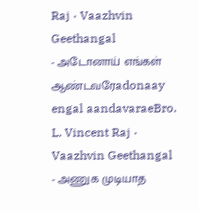Raj · Vaazhvin Geethangal
- அடோனாய் எங்கள் ஆண்டவரேadonaay engal aandavaraeBro. L. Vincent Raj · Vaazhvin Geethangal
- அணுக முடியாத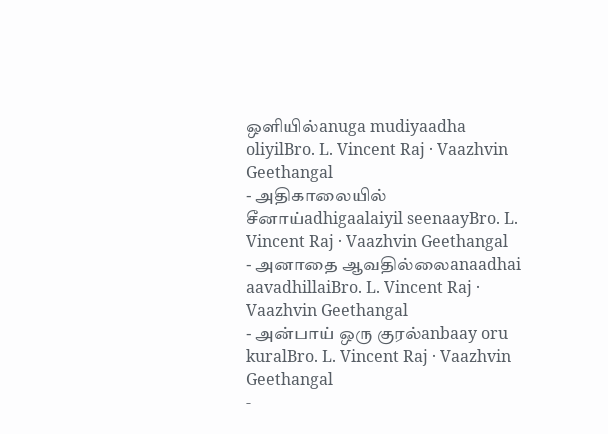ஒளியில்anuga mudiyaadha oliyilBro. L. Vincent Raj · Vaazhvin Geethangal
- அதிகாலையில் சீனாய்adhigaalaiyil seenaayBro. L. Vincent Raj · Vaazhvin Geethangal
- அனாதை ஆவதில்லைanaadhai aavadhillaiBro. L. Vincent Raj · Vaazhvin Geethangal
- அன்பாய் ஒரு குரல்anbaay oru kuralBro. L. Vincent Raj · Vaazhvin Geethangal
-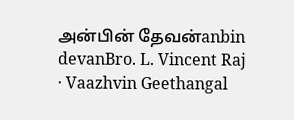அன்பின் தேவன்anbin devanBro. L. Vincent Raj · Vaazhvin Geethangal